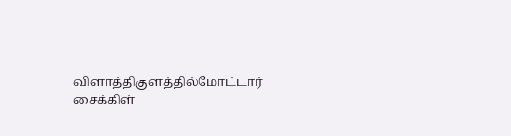விளாத்திகுளத்தில்மோட்டார் சைக்கிள்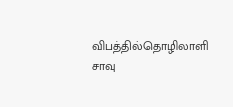விபத்தில்தொழிலாளி சாவு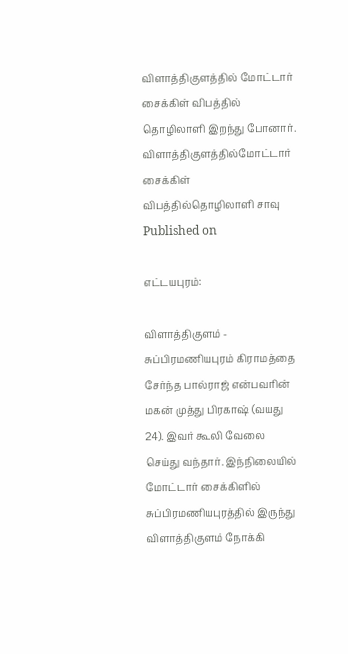விளாத்திகுளத்தில் மோட்டார் சைக்கிள் விபத்தில் தொழிலாளி இறந்து போனார்.
விளாத்திகுளத்தில்மோட்டார் சைக்கிள் விபத்தில்தொழிலாளி சாவு
Published on

எட்டயபுரம்:

விளாத்திகுளம் - சுப்பிரமணியபுரம் கிராமத்தை சேர்ந்த பால்ராஜ் என்பவரின் மகன் முத்து பிரகாஷ் (வயது 24). இவர் கூலி வேலை செய்து வந்தார். இந்நிலையில் மோட்டார் சைக்கிளில் சுப்பிரமணியபுரத்தில் இருந்து விளாத்திகுளம் நோக்கி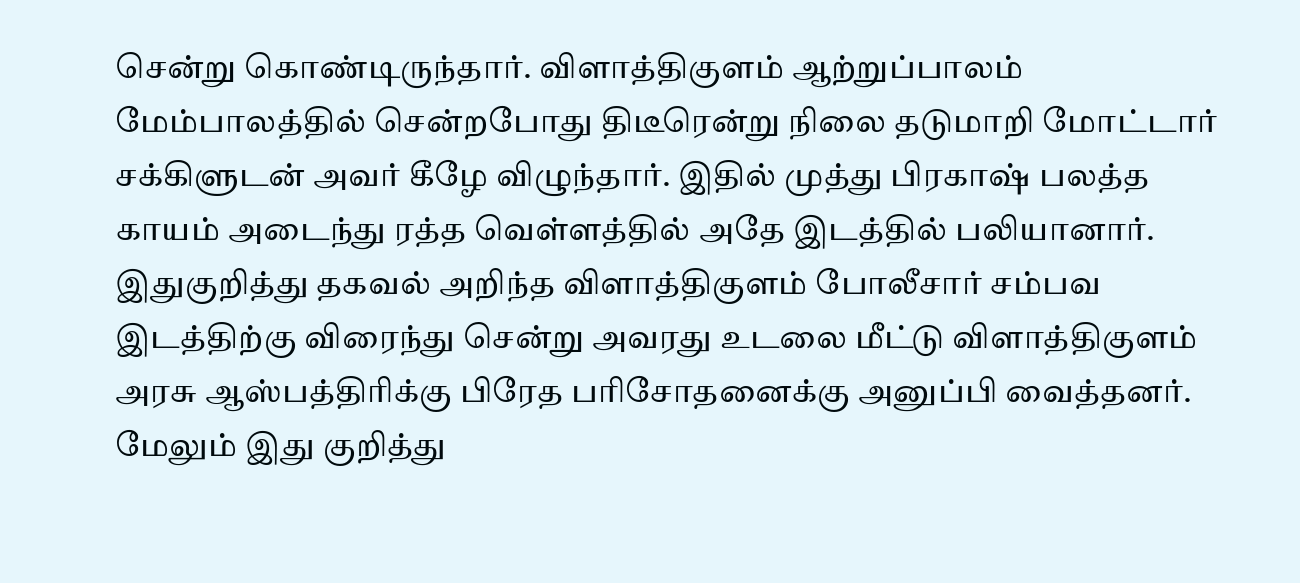சென்று கொண்டிருந்தார். விளாத்திகுளம் ஆற்றுப்பாலம் மேம்பாலத்தில் சென்றபோது திடீரென்று நிலை தடுமாறி மோட்டார் சக்கிளுடன் அவர் கீழே விழுந்தார். இதில் முத்து பிரகாஷ் பலத்த காயம் அடைந்து ரத்த வெள்ளத்தில் அதே இடத்தில் பலியானார். இதுகுறித்து தகவல் அறிந்த விளாத்திகுளம் போலீசார் சம்பவ இடத்திற்கு விரைந்து சென்று அவரது உடலை மீட்டு விளாத்திகுளம் அரசு ஆஸ்பத்திரிக்கு பிரேத பரிசோதனைக்கு அனுப்பி வைத்தனர். மேலும் இது குறித்து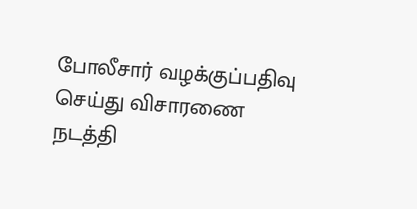போலீசார் வழக்குப்பதிவு செய்து விசாரணை நடத்தி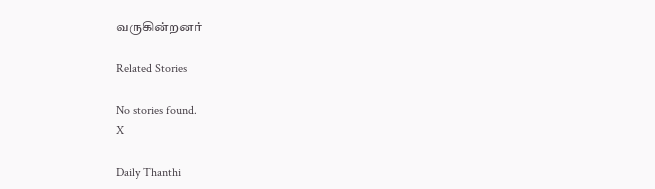வருகின்றனர்

Related Stories

No stories found.
X

Daily Thanthi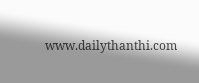www.dailythanthi.com